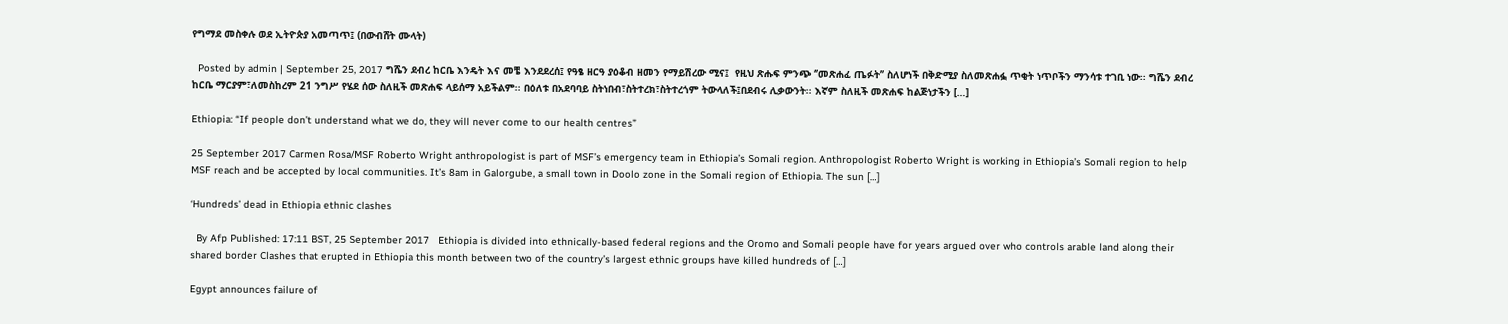የግማደ መስቀሉ ወደ ኢትዮጵያ አመጣጥ፤ (በውብሸት ሙላት)

  Posted by admin | September 25, 2017 ግሼን ደብረ ከርቤ እንዴት እና መቼ እንደደረሰ፤ የዓፄ ዘርዓ ያዕቆብ ዘመን የማይሽረው ሚና፤  የዚህ ጽሑፍ ምንጭ ‘’መጽሐፈ ጤፉት’’ ስለሆነች በቅድሚያ ስለመጽሐፏ ጥቂት ነጥቦችን ማንሳቱ ተገቢ ነው፡፡ ግሼን ደብረ ከርቤ ማርያም፣ለመስከረም 21 ንግሥ የሄደ ሰው ስለዚች መጽሐፍ ላይሰማ አይችልም፡፡ በዕለቱ በአደባባይ ስትነበብ፣ስትተረክ፣ስትተረጎም ትውላለች፤በደብሩ ሊቃውንት፡፡ እኛም ስለዚች መጽሐፍ ከልጅነታችን […]

Ethiopia: “If people don’t understand what we do, they will never come to our health centres”

25 September 2017 Carmen Rosa/MSF Roberto Wright anthropologist is part of MSF’s emergency team in Ethiopia’s Somali region. Anthropologist Roberto Wright is working in Ethiopia’s Somali region to help MSF reach and be accepted by local communities. It’s 8am in Galorgube, a small town in Doolo zone in the Somali region of Ethiopia. The sun […]

‘Hundreds’ dead in Ethiopia ethnic clashes

  By Afp Published: 17:11 BST, 25 September 2017   Ethiopia is divided into ethnically-based federal regions and the Oromo and Somali people have for years argued over who controls arable land along their shared border Clashes that erupted in Ethiopia this month between two of the country’s largest ethnic groups have killed hundreds of […]

Egypt announces failure of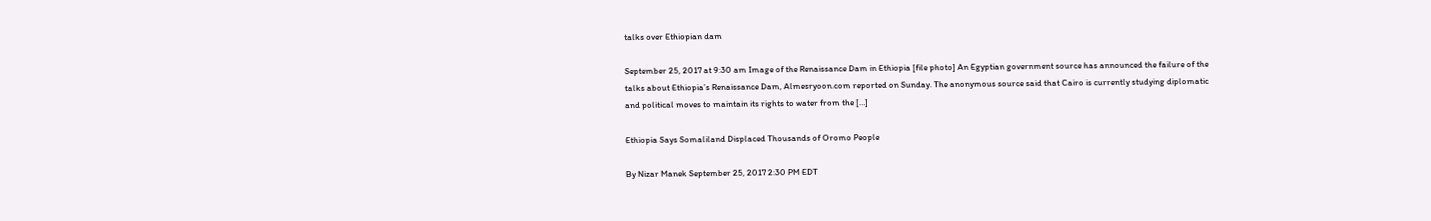talks over Ethiopian dam

September 25, 2017 at 9:30 am Image of the Renaissance Dam in Ethiopia [file photo] An Egyptian government source has announced the failure of the talks about Ethiopia’s Renaissance Dam, Almesryoon.com reported on Sunday. The anonymous source said that Cairo is currently studying diplomatic and political moves to maintain its rights to water from the […]

Ethiopia Says Somaliland Displaced Thousands of Oromo People

By Nizar Manek September 25, 2017 2:30 PM EDT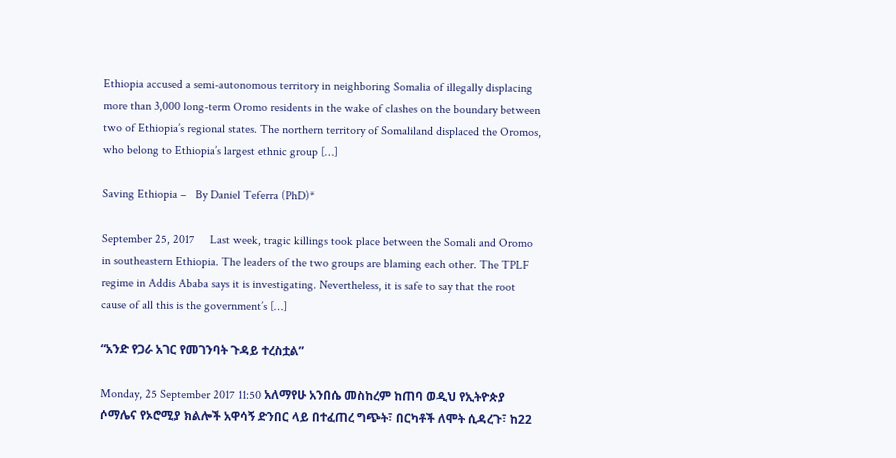Ethiopia accused a semi-autonomous territory in neighboring Somalia of illegally displacing more than 3,000 long-term Oromo residents in the wake of clashes on the boundary between two of Ethiopia’s regional states. The northern territory of Somaliland displaced the Oromos, who belong to Ethiopia’s largest ethnic group […]

Saving Ethiopia –   By Daniel Teferra (PhD)*

September 25, 2017     Last week, tragic killings took place between the Somali and Oromo in southeastern Ethiopia. The leaders of the two groups are blaming each other. The TPLF regime in Addis Ababa says it is investigating. Nevertheless, it is safe to say that the root cause of all this is the government’s […]

“አንድ የጋራ አገር የመገንባት ጉዳይ ተረስቷል”

Monday, 25 September 2017 11:50 አለማየሁ አንበሴ መስከረም ከጠባ ወዲህ የኢትዮጵያ ሶማሌና የኦሮሚያ ክልሎች አዋሳኝ ድንበር ላይ በተፈጠረ ግጭት፣ በርካቶች ለሞት ሲዳረጉ፣ ከ22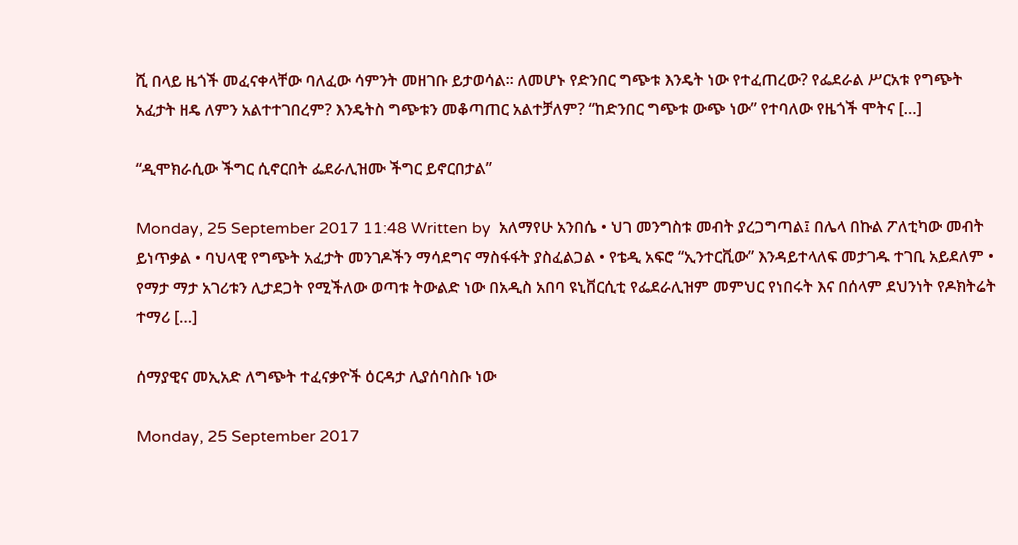ሺ በላይ ዜጎች መፈናቀላቸው ባለፈው ሳምንት መዘገቡ ይታወሳል፡፡ ለመሆኑ የድንበር ግጭቱ እንዴት ነው የተፈጠረው? የፌደራል ሥርአቱ የግጭት አፈታት ዘዴ ለምን አልተተገበረም? እንዴትስ ግጭቱን መቆጣጠር አልተቻለም? “ከድንበር ግጭቱ ውጭ ነው” የተባለው የዜጎች ሞትና […]

“ዲሞክራሲው ችግር ሲኖርበት ፌደራሊዝሙ ችግር ይኖርበታል”

Monday, 25 September 2017 11:48 Written by  አለማየሁ አንበሴ • ህገ መንግስቱ መብት ያረጋግጣል፤ በሌላ በኩል ፖለቲካው መብት ይነጥቃል • ባህላዊ የግጭት አፈታት መንገዶችን ማሳደግና ማስፋፋት ያስፈልጋል • የቴዲ አፍሮ “ኢንተርቪው” እንዳይተላለፍ መታገዱ ተገቢ አይደለም • የማታ ማታ አገሪቱን ሊታደጋት የሚችለው ወጣቱ ትውልድ ነው በአዲስ አበባ ዩኒቨርሲቲ የፌደራሊዝም መምህር የነበሩት እና በሰላም ደህንነት የዶክትሬት ተማሪ […]

ሰማያዊና መኢአድ ለግጭት ተፈናቃዮች ዕርዳታ ሊያሰባስቡ ነው

Monday, 25 September 2017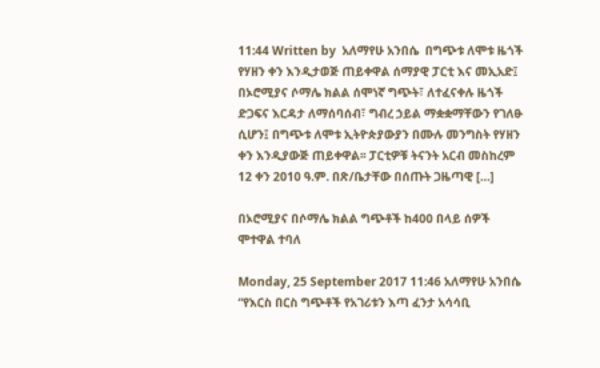11:44 Written by  አለማየሁ አንበሴ  በግጭቱ ለሞቱ ዜጎች የሃዘን ቀን እንዲታወጅ ጠይቀዋል ሰማያዊ ፓርቲ እና መኢአድ፤ በኦሮሚያና ሶማሌ ክልል ሰሞነኛ ግጭት፣ ለተፈናቀሉ ዜጎች  ድጋፍና እርዳታ ለማሰባሰብ፣ ግብረ ኃይል ማቋቋማቸውን የገለፁ ሲሆን፤ በግጭቱ ለሞቱ ኢትዮጵያውያን በሙሉ መንግስት የሃዘን ቀን እንዲያውጅ ጠይቀዋል፡፡ ፓርቲዎቹ ትናንት አርብ መስከረም 12 ቀን 2010 ዓ.ም. በጽ/ቤታቸው በሰጡት ጋዜጣዊ […]

በኦሮሚያና በሶማሌ ክልል ግጭቶች ከ400 በላይ ሰዎች ሞተዋል ተባለ

Monday, 25 September 2017 11:46 አለማየሁ አንበሴ “የእርስ በርስ ግጭቶች የአገሪቱን እጣ ፈንታ አሳሳቢ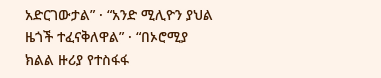አድርገውታል” · “አንድ ሚሊዮን ያህል ዜጎች ተፈናቅለዋል” · “በኦሮሚያ ክልል ዙሪያ የተስፋፋ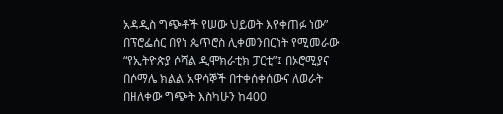አዳዲስ ግጭቶች የሠው ህይወት እየቀጠፉ ነው” በፕሮፌሰር በየነ ጴጥሮስ ሊቀመንበርነት የሚመራው “የኢትዮጵያ ሶሻል ዲሞክራቲክ ፓርቲ”፤ በኦሮሚያና በሶማሌ ክልል አዋሳኞች በተቀሰቀሰውና ለወራት በዘለቀው ግጭት እስካሁን ከ400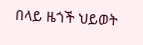በላይ ዜጎች ህይወት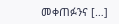መቀጠፉንና […]